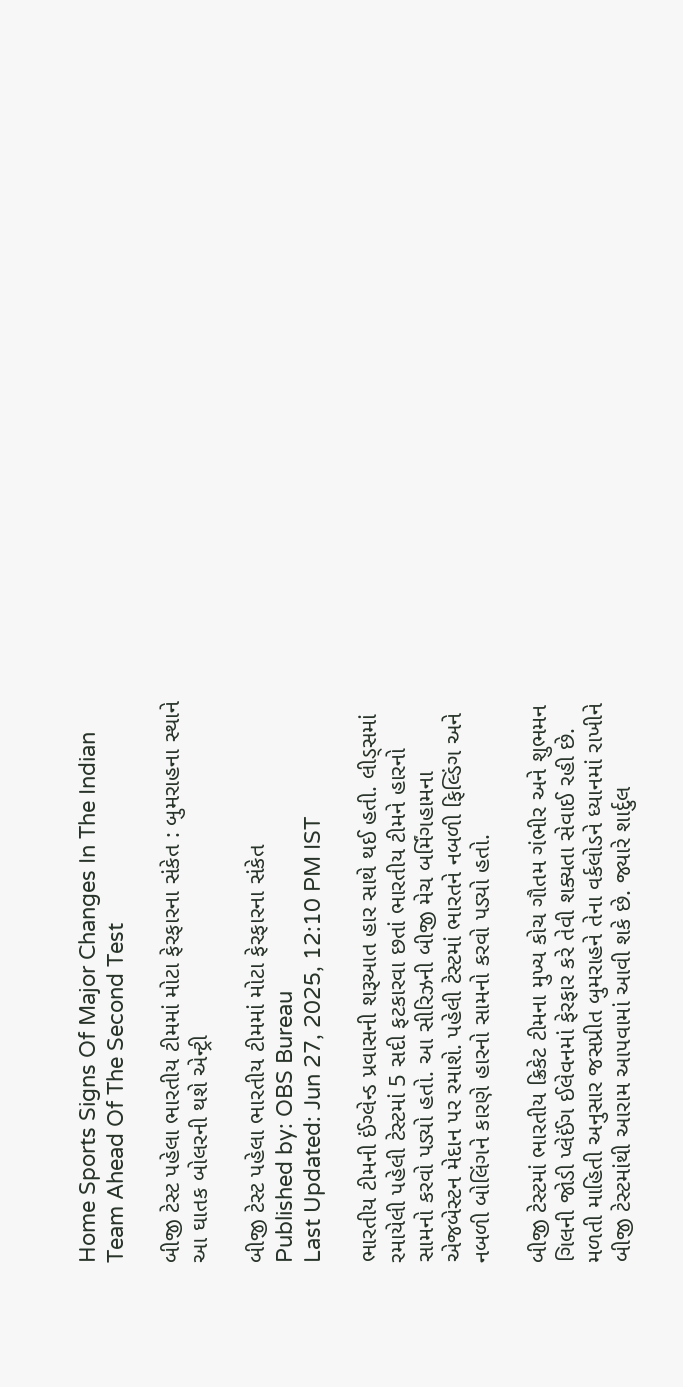Home Sports Signs Of Major Changes In The Indian Team Ahead Of The Second Test

બીજી ટેસ્ટ પહેલા ભારતીય ટીમમાં મોટા ફેરફારના સંકેત : બુમરાહના સ્થાને આ ઘાતક બોલરની થશે એન્ટ્રી

બીજી ટેસ્ટ પહેલા ભારતીય ટીમમાં મોટા ફેરફારના સંકેત
Published by: OBS Bureau
Last Updated: Jun 27, 2025, 12:10 PM IST

ભારતીય ટીમની ઈંગ્લેન્ડ પ્રવાસની શરૂઆત હાર સાથે થઈ હતી. લીડ્સમાં રમાયેલી પહેલી ટેસ્ટમાં 5 સદી ફટકારવા છતાં ભારતીય ટીમને હારનો સામનો કરવો પડ્યો હતો. આ સીરિઝની બીજી મેચ બર્મિંગહામના એજબેસ્ટન મેદાન પર રમાશે. પહેલી ટેસ્ટમાં ભારતને નબળી ફિલ્ડિંગ અને નબળી બોલિંગને કારણે હારનો સામનો કરવો પડ્યો હતો.

બીજી ટેસ્ટમાં ભારતીય ક્રિકેટ ટીમના મુખ્ય કોચ ગૌતમ ગંભીર અને શુભમન ગિલની જોડી પ્લેઈંગ ઈલેવનમાં ફેરફાર કરે તેવી શક્યતા સેવાઈ રહી છે. મળતી માહિતી અનુસાર જસપ્રીત બુમરાહને તેના વર્કલોડને ધ્યાનમાં રાખીને બીજી ટેસ્ટમાંથી આરામ આપવામાં આવી શકે છે. જ્યારે શાર્દુલ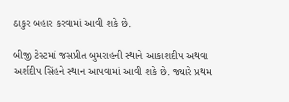ઠાકુર બહાર કરવામાં આવી શકે છે.

બીજી ટેસ્ટમાં જસપ્રીત બુમરાહની સ્થાને આકાશદીપ અથવા અર્શદીપ સિંહને સ્થાન આપવામાં આવી શકે છે. જ્યારે પ્રથમ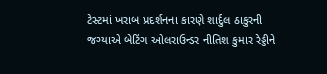ટેસ્ટમાં ખરાબ પ્રદર્શનના કારણે શાર્દુલ ઠાકુરની જગ્યાએ બેટિંગ ઓલરાઉન્ડર નીતિશ કુમાર રેડ્ડીને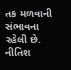તક મળવાની સંભાવના રહેલી છે. નીતિશ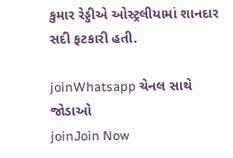કુમાર રેડ્ડીએ ઓસ્ટ્રલીયામાં શાનદાર સદી ફટકારી હતી.

joinWhatsapp ચેનલ સાથે જોડાઓ
joinJoin Now